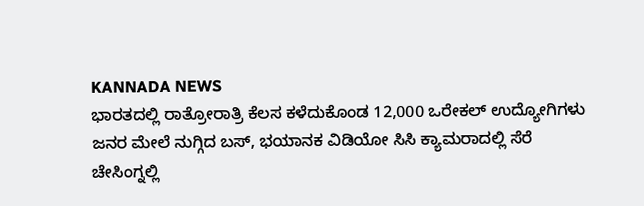KANNADA NEWS
ಭಾರತದಲ್ಲಿ ರಾತ್ರೋರಾತ್ರಿ ಕೆಲಸ ಕಳೆದುಕೊಂಡ 12,000 ಒರೇಕಲ್ ಉದ್ಯೋಗಿಗಳು
ಜನರ ಮೇಲೆ ನುಗ್ಗಿದ ಬಸ್, ಭಯಾನಕ ವಿಡಿಯೋ ಸಿಸಿ ಕ್ಯಾಮರಾದಲ್ಲಿ ಸೆರೆ
ಚೇಸಿಂಗ್ನಲ್ಲಿ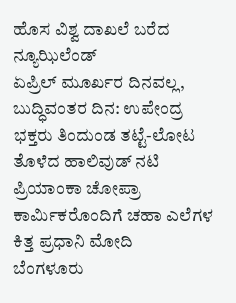ಹೊಸ ವಿಶ್ವ ದಾಖಲೆ ಬರೆದ ನ್ಯೂಝಿಲೆಂಡ್
ಏಪ್ರಿಲ್ ಮೂರ್ಖರ ದಿನವಲ್ಲ, ಬುದ್ಧಿವಂತರ ದಿನ: ಉಪೇಂದ್ರ
ಭಕ್ತರು ತಿಂದುಂಡ ತಟ್ಟೆ-ಲೋಟ ತೊಳೆದ ಹಾಲಿವುಡ್ ನಟಿ ಪ್ರಿಯಾಂಕಾ ಚೋಪ್ರಾ
ಕಾರ್ಮಿಕರೊಂದಿಗೆ ಚಹಾ ಎಲೆಗಳ ಕಿತ್ತ ಪ್ರಧಾನಿ ಮೋದಿ
ಬೆಂಗಳೂರು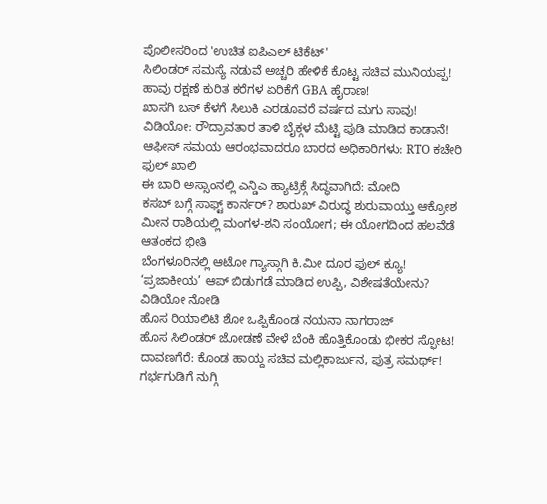ಪೊಲೀಸರಿಂದ 'ಉಚಿತ ಐಪಿಎಲ್ ಟಿಕೆಟ್'
ಸಿಲಿಂಡರ್ ಸಮಸ್ಯೆ ನಡುವೆ ಅಚ್ಚರಿ ಹೇಳಿಕೆ ಕೊಟ್ಟ ಸಚಿವ ಮುನಿಯಪ್ಪ!
ಹಾವು ರಕ್ಷಣೆ ಕುರಿತ ಕರೆಗಳ ಏರಿಕೆಗೆ GBA ಹೈರಾಣ!
ಖಾಸಗಿ ಬಸ್ ಕೆಳಗೆ ಸಿಲುಕಿ ಎರಡೂವರೆ ವರ್ಷದ ಮಗು ಸಾವು!
ವಿಡಿಯೋ: ರೌದ್ರಾವತಾರ ತಾಳಿ ಬೈಕ್ಗಳ ಮೆಟ್ಟಿ ಪುಡಿ ಮಾಡಿದ ಕಾಡಾನೆ!
ಆಫೀಸ್ ಸಮಯ ಆರಂಭವಾದರೂ ಬಾರದ ಅಧಿಕಾರಿಗಳು: RTO ಕಚೇರಿ ಫುಲ್ ಖಾಲಿ
ಈ ಬಾರಿ ಅಸ್ಸಾಂನಲ್ಲಿ ಎನ್ಡಿಎ ಹ್ಯಾಟ್ರಿಕ್ಗೆ ಸಿದ್ಧವಾಗಿದೆ: ಮೋದಿ
ಕಸಬ್ ಬಗ್ಗೆ ಸಾಫ್ಟ್ ಕಾರ್ನರ್? ಶಾರುಖ್ ವಿರುದ್ಧ ಶುರುವಾಯ್ತು ಆಕ್ರೋಶ
ಮೀನ ರಾಶಿಯಲ್ಲಿ ಮಂಗಳ-ಶನಿ ಸಂಯೋಗ; ಈ ಯೋಗದಿಂದ ಹಲವೆಡೆ ಆತಂಕದ ಭೀತಿ
ಬೆಂಗಳೂರಿನಲ್ಲಿ ಆಟೋ ಗ್ಯಾಸ್ಗಾಗಿ ಕಿ.ಮೀ ದೂರ ಫುಲ್ ಕ್ಯೂ!
‘ಪ್ರಜಾಕೀಯ’ ಆಪ್ ಬಿಡುಗಡೆ ಮಾಡಿದ ಉಪ್ಪಿ, ವಿಶೇಷತೆಯೇನು? ವಿಡಿಯೋ ನೋಡಿ
ಹೊಸ ರಿಯಾಲಿಟಿ ಶೋ ಒಪ್ಪಿಕೊಂಡ ನಯನಾ ನಾಗರಾಜ್
ಹೊಸ ಸಿಲಿಂಡರ್ ಜೋಡಣೆ ವೇಳೆ ಬೆಂಕಿ ಹೊತ್ತಿಕೊಂಡು ಭೀಕರ ಸ್ಫೋಟ!
ದಾವಣಗೆರೆ: ಕೊಂಡ ಹಾಯ್ದ ಸಚಿವ ಮಲ್ಲಿಕಾರ್ಜುನ, ಪುತ್ರ ಸಮರ್ಥ್!
ಗರ್ಭಗುಡಿಗೆ ನುಗ್ಗಿ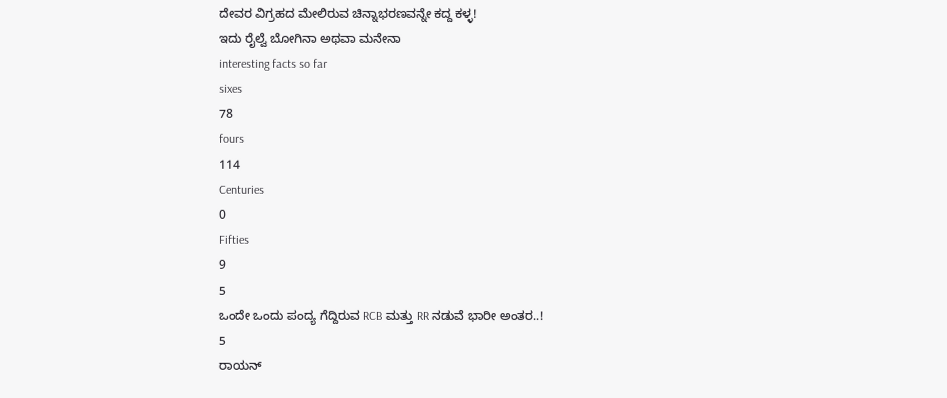ದೇವರ ವಿಗ್ರಹದ ಮೇಲಿರುವ ಚಿನ್ನಾಭರಣವನ್ನೇ ಕದ್ದ ಕಳ್ಳ!
ಇದು ರೈಲ್ವೆ ಬೋಗಿನಾ ಅಥವಾ ಮನೇನಾ
interesting facts so far
sixes
78
fours
114
Centuries
0
Fifties
9
5
ಒಂದೇ ಒಂದು ಪಂದ್ಯ ಗೆದ್ದಿರುವ RCB ಮತ್ತು RR ನಡುವೆ ಭಾರೀ ಅಂತರ..!
5
ರಾಯನ್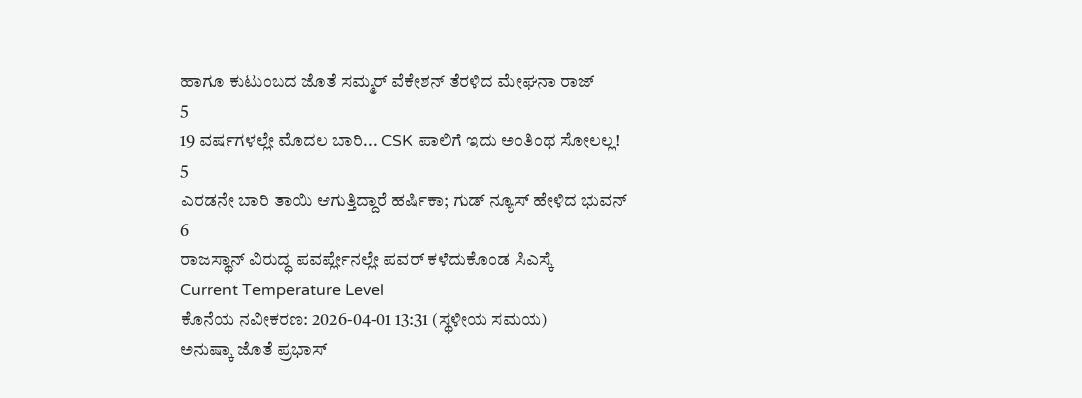ಹಾಗೂ ಕುಟುಂಬದ ಜೊತೆ ಸಮ್ಮರ್ ವೆಕೇಶನ್ ತೆರಳಿದ ಮೇಘನಾ ರಾಜ್
5
19 ವರ್ಷಗಳಲ್ಲೇ ಮೊದಲ ಬಾರಿ... CSK ಪಾಲಿಗೆ ಇದು ಅಂತಿಂಥ ಸೋಲಲ್ಲ!
5
ಎರಡನೇ ಬಾರಿ ತಾಯಿ ಆಗುತ್ತಿದ್ದಾರೆ ಹರ್ಷಿಕಾ; ಗುಡ್ ನ್ಯೂಸ್ ಹೇಳಿದ ಭುವನ್
6
ರಾಜಸ್ಥಾನ್ ವಿರುದ್ಧ ಪವರ್ಪ್ಲೇನಲ್ಲೇ ಪವರ್ ಕಳೆದುಕೊಂಡ ಸಿಎಸ್ಕೆ
Current Temperature Level
ಕೊನೆಯ ನವೀಕರಣ: 2026-04-01 13:31 (ಸ್ಥಳೀಯ ಸಮಯ)
ಅನುಷ್ಕಾ ಜೊತೆ ಪ್ರಭಾಸ್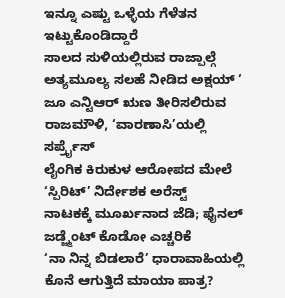ಇನ್ನೂ ಎಷ್ಟು ಒಳ್ಳೆಯ ಗೆಳೆತನ ಇಟ್ಟುಕೊಂಡಿದ್ದಾರೆ
ಸಾಲದ ಸುಳಿಯಲ್ಲಿರುವ ರಾಜ್ಪಾಲ್ಗೆ ಅತ್ಯಮೂಲ್ಯ ಸಲಹೆ ನೀಡಿದ ಅಕ್ಷಯ್ ‘
ಜೂ ಎನ್ಟಿಆರ್ ಋಣ ತೀರಿಸಲಿರುವ ರಾಜಮೌಳಿ, ‘ವಾರಣಾಸಿ’ಯಲ್ಲಿ ಸರ್ಪ್ರೈಸ್
ಲೈಂಗಿಕ ಕಿರುಕುಳ ಆರೋಪದ ಮೇಲೆ ‘ಸ್ಪಿರಿಟ್’ ನಿರ್ದೇಶಕ ಅರೆಸ್ಟ್
ನಾಟಕಕ್ಕೆ ಮೂರ್ಖನಾದ ಜೆಡಿ; ಫೈನಲ್ ಜಡ್ಜ್ಮೆಂಟ್ ಕೊಡೋ ಎಚ್ಚರಿಕೆ
‘ನಾ ನಿನ್ನ ಬಿಡಲಾರೆ’ ಧಾರಾವಾಹಿಯಲ್ಲಿ ಕೊನೆ ಆಗುತ್ತಿದೆ ಮಾಯಾ ಪಾತ್ರ?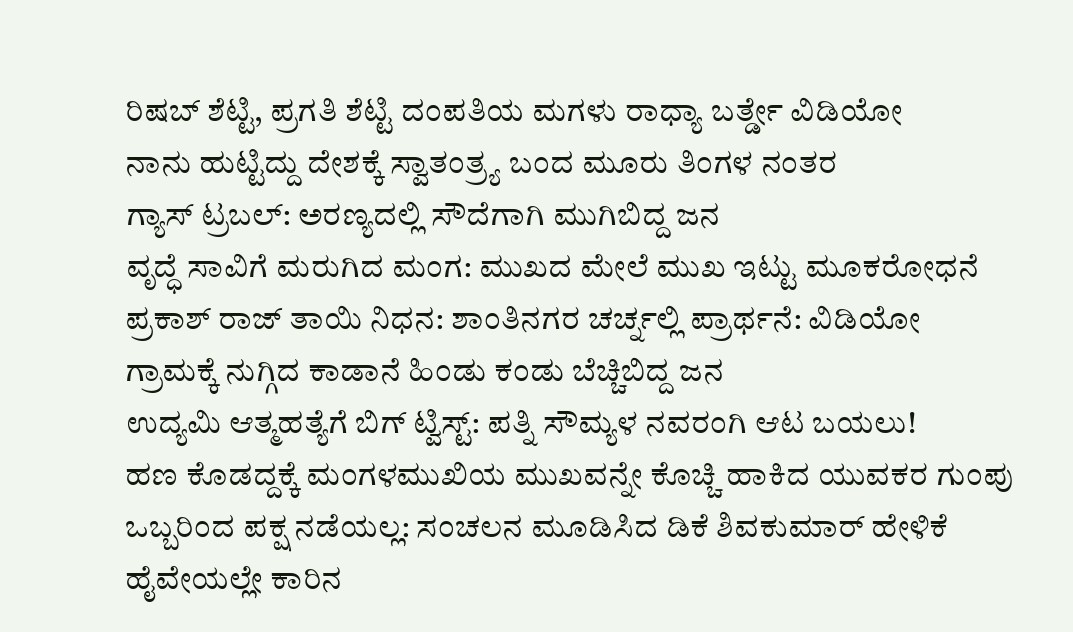ರಿಷಬ್ ಶೆಟ್ಟಿ, ಪ್ರಗತಿ ಶೆಟ್ಟಿ ದಂಪತಿಯ ಮಗಳು ರಾಧ್ಯಾ ಬರ್ತ್ಡೇ ವಿಡಿಯೋ
ನಾನು ಹುಟ್ಟಿದ್ದು ದೇಶಕ್ಕೆ ಸ್ವಾತಂತ್ರ್ಯ ಬಂದ ಮೂರು ತಿಂಗಳ ನಂತರ
ಗ್ಯಾಸ್ ಟ್ರಬಲ್: ಅರಣ್ಯದಲ್ಲಿ ಸೌದೆಗಾಗಿ ಮುಗಿಬಿದ್ದ ಜನ
ವೃದ್ಧೆ ಸಾವಿಗೆ ಮರುಗಿದ ಮಂಗ: ಮುಖದ ಮೇಲೆ ಮುಖ ಇಟ್ಟು ಮೂಕರೋಧನೆ
ಪ್ರಕಾಶ್ ರಾಜ್ ತಾಯಿ ನಿಧನ: ಶಾಂತಿನಗರ ಚರ್ಚ್ನಲ್ಲಿ ಪ್ರಾರ್ಥನೆ: ವಿಡಿಯೋ
ಗ್ರಾಮಕ್ಕೆ ನುಗ್ಗಿದ ಕಾಡಾನೆ ಹಿಂಡು ಕಂಡು ಬೆಚ್ಚಿಬಿದ್ದ ಜನ
ಉದ್ಯಮಿ ಆತ್ಮಹತ್ಯೆಗೆ ಬಿಗ್ ಟ್ವಿಸ್ಟ್: ಪತ್ನಿ ಸೌಮ್ಯಳ ನವರಂಗಿ ಆಟ ಬಯಲು!
ಹಣ ಕೊಡದ್ದಕ್ಕೆ ಮಂಗಳಮುಖಿಯ ಮುಖವನ್ನೇ ಕೊಚ್ಚಿ ಹಾಕಿದ ಯುವಕರ ಗುಂಪು
ಒಬ್ಬರಿಂದ ಪಕ್ಷ ನಡೆಯಲ್ಲ: ಸಂಚಲನ ಮೂಡಿಸಿದ ಡಿಕೆ ಶಿವಕುಮಾರ್ ಹೇಳಿಕೆ
ಹೈವೇಯಲ್ಲೇ ಕಾರಿನ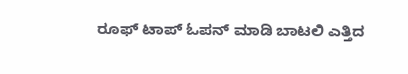ರೂಫ್ ಟಾಪ್ ಓಪನ್ ಮಾಡಿ ಬಾಟಲಿ ಎತ್ತಿದ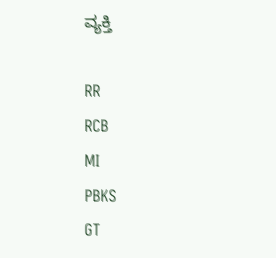ವ್ಯಕ್ತಿ

RR
RCB
MI
PBKS
GT